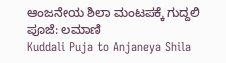ಆಂಜನೇಯ ಶಿಲಾ ಮಂಟಪಕ್ಕೆ ಗುದ್ದಲಿ ಪೂಜೆ: ಲಮಾಣಿ
Kuddali Puja to Anjaneya Shila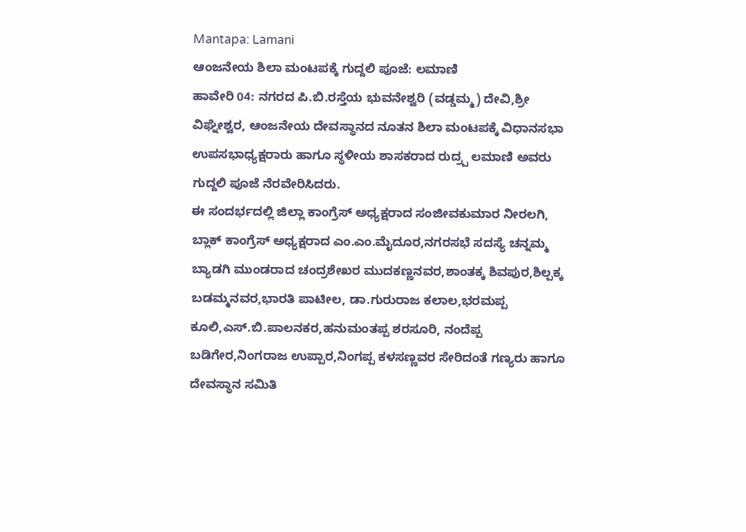Mantapa: Lamani
ಆಂಜನೇಯ ಶಿಲಾ ಮಂಟಪಕ್ಕೆ ಗುದ್ದಲಿ ಪೂಜೆ: ಲಮಾಣಿ
ಹಾವೇರಿ 04: ನಗರದ ಪಿ.ಬಿ.ರಸ್ತೆಯ ಭುವನೇಶ್ವರಿ (ವಡ್ಡಮ್ಮ) ದೇವಿ,ಶ್ರೀ ವಿಘ್ನೇಶ್ವರ, ಆಂಜನೇಯ ದೇವಸ್ಥಾನದ ನೂತನ ಶಿಲಾ ಮಂಟಪಕ್ಕೆ ವಿಧಾನಸಭಾ ಉಪಸಭಾಧ್ಯಕ್ಷರಾರು ಹಾಗೂ ಸ್ಥಳೀಯ ಶಾಸಕರಾದ ರುದ್ರ್ಪ ಲಮಾಣಿ ಅವರು ಗುದ್ದಲಿ ಪೂಜೆ ನೆರವೇರಿಸಿದರು.
ಈ ಸಂದರ್ಭದಲ್ಲಿ ಜಿಲ್ಲಾ ಕಾಂಗ್ರೆಸ್ ಅಧ್ಯಕ್ಷರಾದ ಸಂಜೀವಕುಮಾರ ನೀರಲಗಿ, ಬ್ಲಾಕ್ ಕಾಂಗ್ರೆಸ್ ಅಧ್ಯಕ್ಷರಾದ ಎಂ.ಎಂ.ಮೈದೂರ,ನಗರಸಭೆ ಸದಸ್ಯೆ ಚನ್ನಮ್ಮ ಬ್ಯಾಡಗಿ ಮುಂಡರಾದ ಚಂದ್ರಶೇಖರ ಮುದಕಣ್ಣನವರ,ಶಾಂತಕ್ಕ ಶಿವಪುರ,ಶಿಲ್ಪಕ್ಕ ಬಡಮ್ಮನವರ,ಭಾರತಿ ಪಾಟೀಲ, ಡಾ.ಗುರುರಾಜ ಕಲಾಲ,ಭರಮಪ್ಪ ಕೂಲಿ,ಎಸ್.ಬಿ.ಪಾಲನಕರ,ಹನುಮಂತಪ್ಪ ಶರಸೂರಿ, ನಂದೆಪ್ಪ ಬಡಿಗೇರ,ನಿಂಗರಾಜ ಉಪ್ಪಾರ,ನಿಂಗಪ್ಪ ಕಳಸಣ್ಣವರ ಸೇರಿದಂತೆ ಗಣ್ಯರು ಹಾಗೂ ದೇವಸ್ಥಾನ ಸಮಿತಿ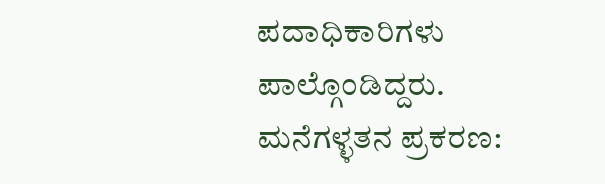ಪದಾಧಿಕಾರಿಗಳು ಪಾಲ್ಗೊಂಡಿದ್ದರು.
ಮನೆಗಳ್ಳತನ ಪ್ರಕರಣ: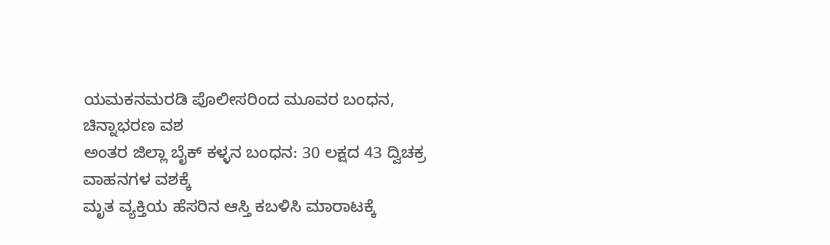ಯಮಕನಮರಡಿ ಪೊಲೀಸರಿಂದ ಮೂವರ ಬಂಧನ, ಚಿನ್ನಾಭರಣ ವಶ
ಅಂತರ ಜಿಲ್ಲಾ ಬೈಕ್ ಕಳ್ಳನ ಬಂಧನ: 30 ಲಕ್ಷದ 43 ದ್ವಿಚಕ್ರ ವಾಹನಗಳ ವಶಕ್ಕೆ
ಮೃತ ವ್ಯಕ್ತಿಯ ಹೆಸರಿನ ಆಸ್ತಿ ಕಬಳಿಸಿ ಮಾರಾಟಕ್ಕೆ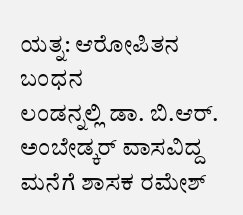ಯತ್ನ: ಆರೋಪಿತನ ಬಂಧನ
ಲಂಡನ್ನಲ್ಲಿ ಡಾ. ಬಿ.ಆರ್. ಅಂಬೇಡ್ಕರ್ ವಾಸವಿದ್ದ ಮನೆಗೆ ಶಾಸಕ ರಮೇಶ್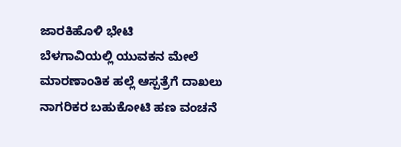ಜಾರಕಿಹೊಳಿ ಭೇಟಿ
ಬೆಳಗಾವಿಯಲ್ಲಿ ಯುವಕನ ಮೇಲೆ ಮಾರಣಾಂತಿಕ ಹಲ್ಲೆ ಆಸ್ಪತ್ರೆಗೆ ದಾಖಲು
ನಾಗರಿಕರ ಬಹುಕೋಟಿ ಹಣ ವಂಚನೆ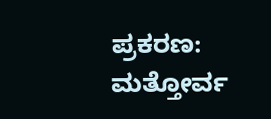ಪ್ರಕರಣ: ಮತ್ತೋರ್ವ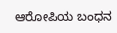ಆರೋಪಿಯ ಬಂಧನ